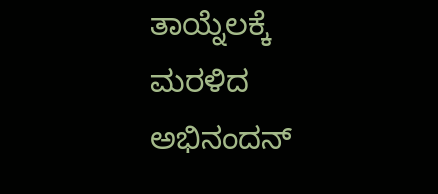ತಾಯ್ನೆಲಕ್ಕೆ ಮರಳಿದ ಅಭಿನಂದನ್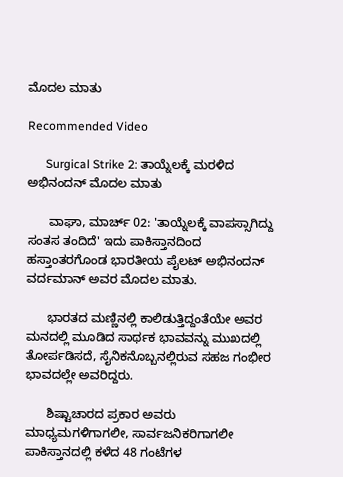ಮೊದಲ ಮಾತು

Recommended Video

      Surgical Strike 2: ತಾಯ್ನೆಲಕ್ಕೆ ಮರಳಿದ ಅಭಿನಂದನ್ ಮೊದಲ ಮಾತು

      ವಾಘಾ, ಮಾರ್ಚ್ 02: 'ತಾಯ್ನೆಲಕ್ಕೆ ವಾಪಸ್ಸಾಗಿದ್ದು ಸಂತಸ ತಂದಿದೆ' ಇದು ಪಾಕಿಸ್ತಾನದಿಂದ ಹಸ್ತಾಂತರಗೊಂಡ ಭಾರತೀಯ ಪೈಲಟ್ ಅಭಿನಂದನ್ ವರ್ದಮಾನ್ ಅವರ ಮೊದಲ ಮಾತು.

      ಭಾರತದ ಮಣ್ಣಿನಲ್ಲಿ ಕಾಲಿಡುತ್ತಿದ್ದಂತೆಯೇ ಅವರ ಮನದಲ್ಲಿ ಮೂಡಿದ ಸಾರ್ಥಕ ಭಾವವನ್ನು ಮುಖದಲ್ಲಿ ತೋರ್ಪಡಿಸದೆ, ಸೈನಿಕನೊಬ್ಬನಲ್ಲಿರುವ ಸಹಜ ಗಂಭೀರ ಭಾವದಲ್ಲೇ ಅವರಿದ್ದರು.

      ಶಿಷ್ಟಾಚಾರದ ಪ್ರಕಾರ ಅವರು ಮಾಧ್ಯಮಗಳಿಗಾಗಲೀ, ಸಾರ್ವಜನಿಕರಿಗಾಗಲೀ ಪಾಕಿಸ್ತಾನದಲ್ಲಿ ಕಳೆದ 48 ಗಂಟೆಗಳ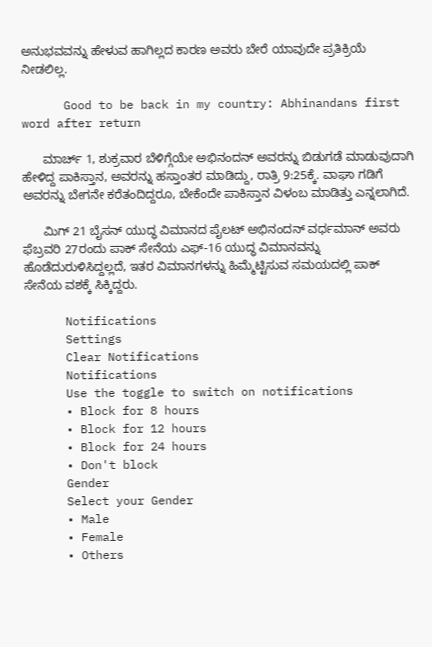ಅನುಭವವನ್ನು ಹೇಳುವ ಹಾಗಿಲ್ಲದ ಕಾರಣ ಅವರು ಬೇರೆ ಯಾವುದೇ ಪ್ರತಿಕ್ರಿಯೆ ನೀಡಲಿಲ್ಲ.

      Good to be back in my country: Abhinandans first word after return

      ಮಾರ್ಚ್ 1, ಶುಕ್ರವಾರ ಬೆಳಿಗ್ಗೆಯೇ ಅಭಿನಂದನ್ ಅವರನ್ನು ಬಿಡುಗಡೆ ಮಾಡುವುದಾಗಿ ಹೇಳಿದ್ದ ಪಾಕಿಸ್ತಾನ, ಅವರನ್ನು ಹಸ್ತಾಂತರ ಮಾಡಿದ್ದು, ರಾತ್ರಿ 9:25ಕ್ಕೆ. ವಾಘಾ ಗಡಿಗೆ ಅವರನ್ನು ಬೇಗನೇ ಕರೆತಂದಿದ್ದರೂ, ಬೇಕೆಂದೇ ಪಾಕಿಸ್ತಾನ ವಿಳಂಬ ಮಾಡಿತ್ತು ಎನ್ನಲಾಗಿದೆ.

      ಮಿಗ್ 21 ಬೈಸನ್ ಯುದ್ಧ ವಿಮಾನದ ಪೈಲಟ್ ಅಭಿನಂದನ್ ವರ್ಧಮಾನ್ ಅವರು ಫೆಬ್ರವರಿ 27ರಂದು ಪಾಕ್ ಸೇನೆಯ ಎಫ್-16 ಯುದ್ಧ ವಿಮಾನವನ್ನು ಹೊಡೆದುರುಳಿಸಿದ್ದಲ್ಲದೆ, ಇತರ ವಿಮಾನಗಳನ್ನು ಹಿಮ್ಮೆಟ್ಟಿಸುವ ಸಮಯದಲ್ಲಿ ಪಾಕ್ ಸೇನೆಯ ವಶಕ್ಕೆ ಸಿಕ್ಕಿದ್ದರು.

      Notifications
      Settings
      Clear Notifications
      Notifications
      Use the toggle to switch on notifications
      • Block for 8 hours
      • Block for 12 hours
      • Block for 24 hours
      • Don't block
      Gender
      Select your Gender
      • Male
      • Female
      • Others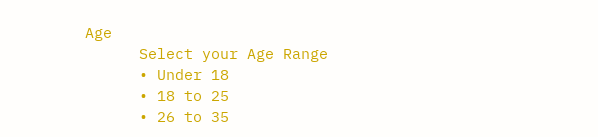Age
      Select your Age Range
      • Under 18
      • 18 to 25
      • 26 to 35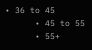• 36 to 45
      • 45 to 55
      • 55+